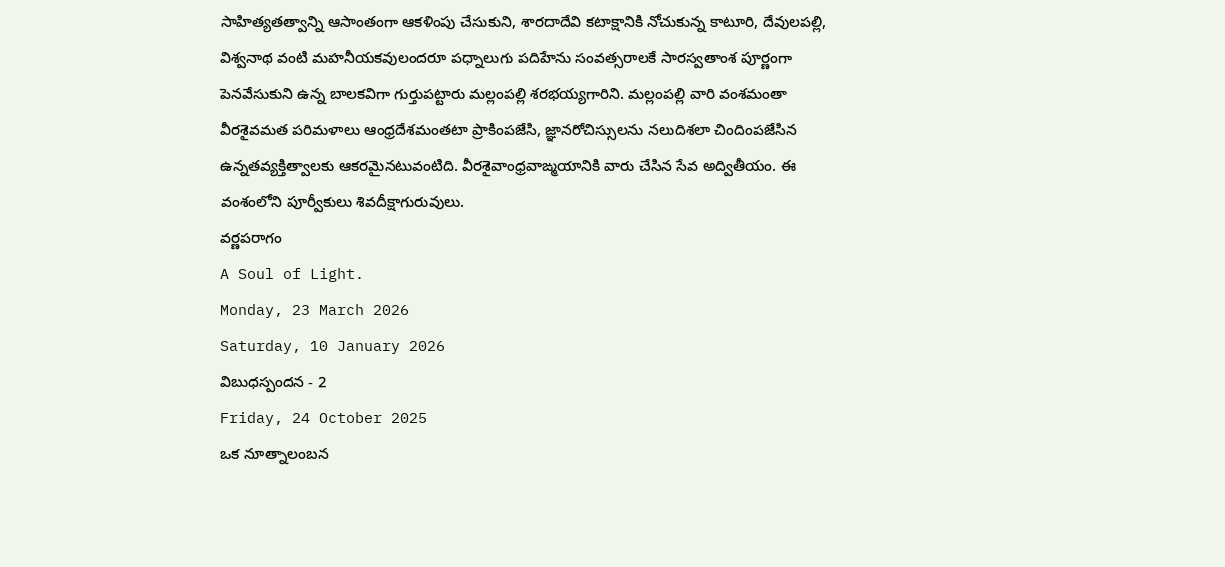సాహిత్యతత్వాన్ని ఆసాంతంగా ఆకళింపు చేసుకుని, శారదాదేవి కటాక్షానికి నోచుకున్న కాటూరి, దేవులపల్లి, విశ్వనాథ వంటి మహనీయకవులందరూ పధ్నాలుగు పదిహేను సంవత్సరాలకే సారస్వతాంశ పూర్ణంగా పెనవేసుకుని ఉన్న బాలకవిగా గుర్తుపట్టారు మల్లంపల్లి శరభయ్యగారిని. మల్లంపల్లి వారి వంశమంతా వీరశైవమత పరిమళాలు ఆంధ్రదేశమంతటా ప్రాకింపజేసి, జ్ఞానరోచిస్సులను నలుదిశలా చిందింపజేసిన ఉన్నతవ్యక్తిత్వాలకు ఆకరమైనటువంటిది. వీరశైవాంధ్రవాఙ్మయానికి వారు చేసిన సేవ అద్వితీయం. ఈ వంశంలోని పూర్వీకులు శివదీక్షాగురువులు.
వర్ణపరాగం
A Soul of Light.
Monday, 23 March 2026
Saturday, 10 January 2026
విబుధస్పందన - 2
Friday, 24 October 2025
ఒక నూత్నాలంబన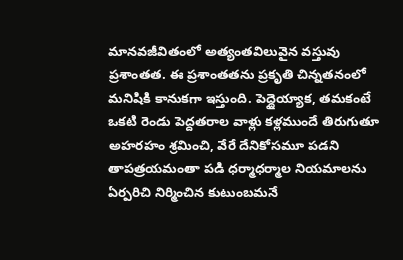మానవజీవితంలో అత్యంతవిలువైన వస్తువు ప్రశాంతత. ఈ ప్రశాంతతను ప్రకృతి చిన్నతనంలో మనిషికి కానుకగా ఇస్తుంది. పెద్దైయ్యాక, తమకంటే ఒకటి రెండు పెద్దతరాల వాళ్లు కళ్లముందే తిరుగుతూ అహరహం శ్రమించి, వేరే దేనికోసమూ పడని తాపత్రయమంతా పడి ధర్మాధర్మాల నియమాలను ఏర్పరిచి నిర్మించిన కుటుంబమనే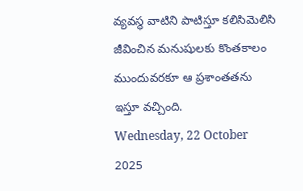వ్యవస్థ వాటిని పాటిస్తూ కలిసిమెలిసి జీవించిన మనుషులకు కొంతకాలం ముందువరకూ ఆ ప్రశాంతతను ఇస్తూ వచ్చింది.
Wednesday, 22 October 2025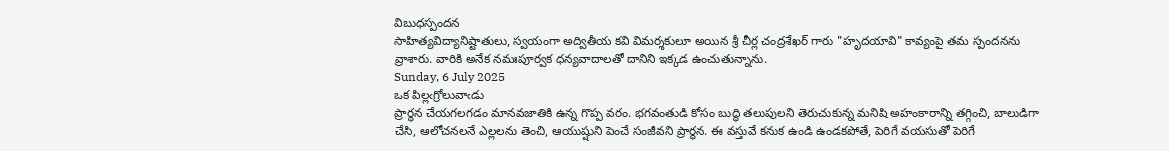విబుధస్పందన
సాహిత్యవిద్యానిష్టాతులు, స్వయంగా అద్వితీయ కవి విమర్శకులూ అయిన శ్రీ చీర్ల చంద్రశేఖర్ గారు "హృదయావి" కావ్యంపై తమ స్పందనను వ్రాశారు. వారికి అనేక నమఃపూర్వక ధన్యవాదాలతో దానిని ఇక్కడ ఉంచుతున్నాను.
Sunday, 6 July 2025
ఒక పిల్లఁగ్రోలువాఁడు
ప్రార్థన చేయగలగడం మానవజాతికి ఉన్న గొప్ప వరం. భగవంతుడి కోసం బుద్ధి తలుపులని తెరుచుకున్న మనిషి అహంకారాన్ని తగ్గించి, బాలుడిగా చేసి, ఆలోచనలనే ఎల్లలను తెంచి, ఆయుష్షుని పెంచే సంజీవని ప్రార్థన. ఈ వస్తువే కనుక ఉండి ఉండకపోతే, పెరిగే వయసుతో పెరిగే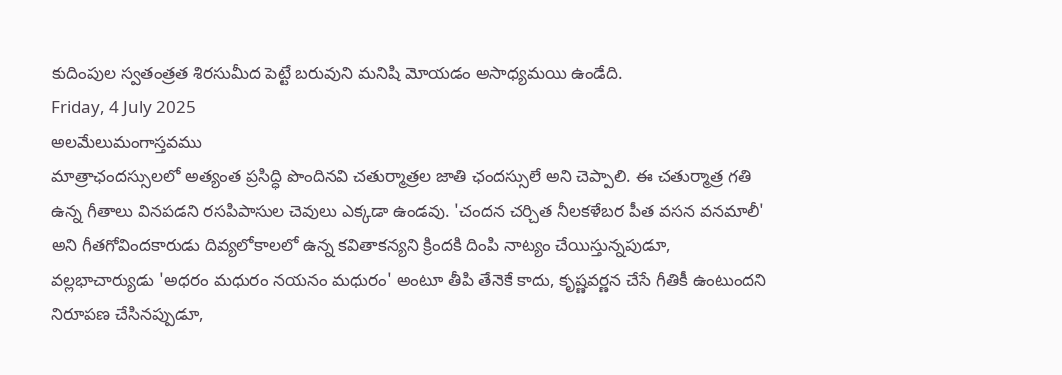కుదింపుల స్వతంత్రత శిరసుమీద పెట్టే బరువుని మనిషి మోయడం అసాధ్యమయి ఉండేది.
Friday, 4 July 2025
అలమేలుమంగాస్తవము
మాత్రాఛందస్సులలో అత్యంత ప్రసిద్ధి పొందినవి చతుర్మాత్రల జాతి ఛందస్సులే అని చెప్పాలి. ఈ చతుర్మాత్ర గతి ఉన్న గీతాలు వినపడని రసపిపాసుల చెవులు ఎక్కడా ఉండవు. 'చందన చర్చిత నీలకళేబర పీత వసన వనమాలీ' అని గీతగోవిందకారుడు దివ్యలోకాలలో ఉన్న కవితాకన్యని క్రిందకి దింపి నాట్యం చేయిస్తున్నపుడూ, వల్లభాచార్యుడు 'అధరం మధురం నయనం మధురం' అంటూ తీపి తేనెకే కాదు, కృష్ణవర్ణన చేసే గీతికీ ఉంటుందని నిరూపణ చేసినప్పుడూ,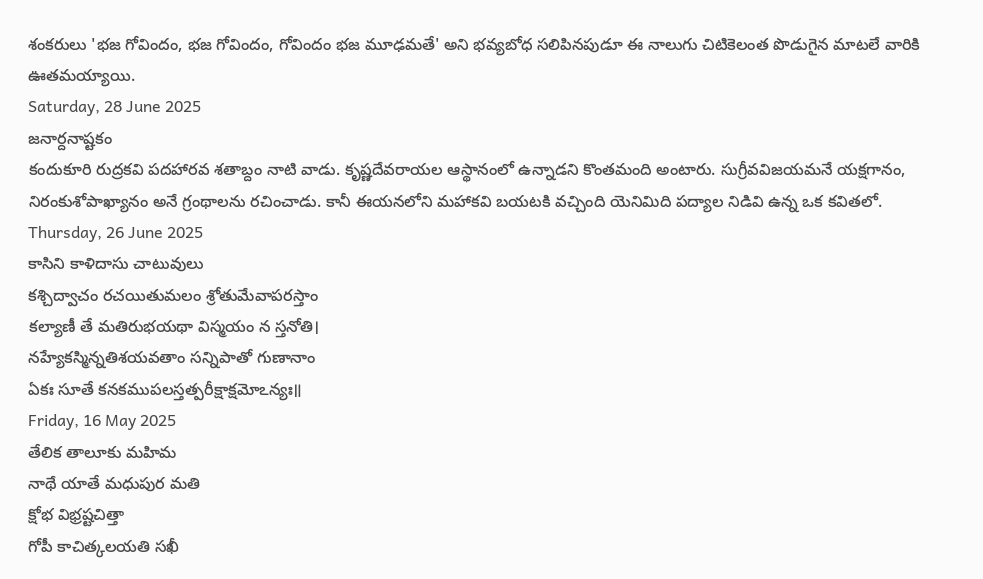శంకరులు 'భజ గోవిందం, భజ గోవిందం, గోవిందం భజ మూఢమతే' అని భవ్యబోధ సలిపినపుడూ ఈ నాలుగు చిటికెలంత పొడుగైన మాటలే వారికి ఊతమయ్యాయి.
Saturday, 28 June 2025
జనార్దనాష్టకం
కందుకూరి రుద్రకవి పదహారవ శతాబ్దం నాటి వాడు. కృష్ణదేవరాయల ఆస్థానంలో ఉన్నాడని కొంతమంది అంటారు. సుగ్రీవవిజయమనే యక్షగానం, నిరంకుశోపాఖ్యానం అనే గ్రంథాలను రచించాడు. కానీ ఈయనలోని మహాకవి బయటకి వచ్చింది యెనిమిది పద్యాల నిడివి ఉన్న ఒక కవితలో.
Thursday, 26 June 2025
కాసిని కాళిదాసు చాటువులు
కశ్చిద్వాచం రచయితుమలం శ్రోతుమేవాపరస్తాం
కల్యాణీ తే మతిరుభయథా విస్మయం న స్తనోతి।
నహ్యేకస్మిన్నతిశయవతాం సన్నిపాతో గుణానాం
ఏకః సూతే కనకముపలస్తత్పరీక్షాక్షమోఽన్యః॥
Friday, 16 May 2025
తేలిక తాలూకు మహిమ
నాథే యాతే మధుపుర మతి
క్షోభ విభ్రష్టచిత్తా
గోపీ కాచిత్కలయతి సఖీ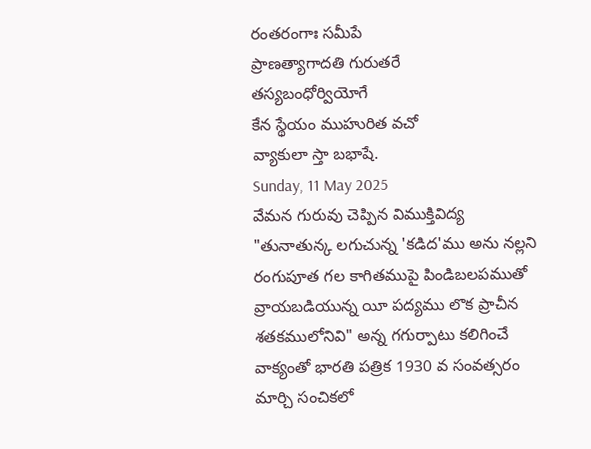రంతరంగాః సమీపే
ప్రాణత్యాగాదతి గురుతరే
తస్యబంధోర్వియోగే
కేన స్థేయం ముహురిత వచో
వ్యాకులా స్తా బభాషే.
Sunday, 11 May 2025
వేమన గురువు చెప్పిన విముక్తివిద్య
"తునాతున్క లగుచున్న 'కడిద'ము అను నల్లని రంగుపూత గల కాగితముపై పిండిబలపముతో వ్రాయబడియున్న యీ పద్యము లొక ప్రాచీన శతకములోనివి" అన్న గగుర్పాటు కలిగించే వాక్యంతో భారతి పత్రిక 1930 వ సంవత్సరం మార్చి సంచికలో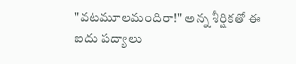"వటమూలమందిరా!" అన్న శీర్షికతో ఈ ఐదు పద్యాలు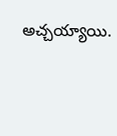అచ్చయ్యాయి.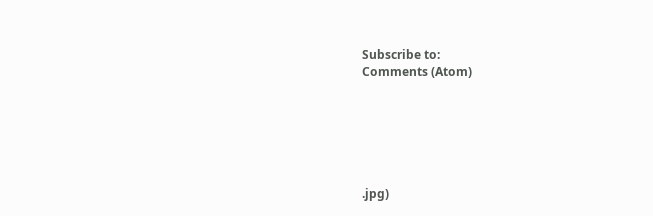Subscribe to:
Comments (Atom)






.jpg)